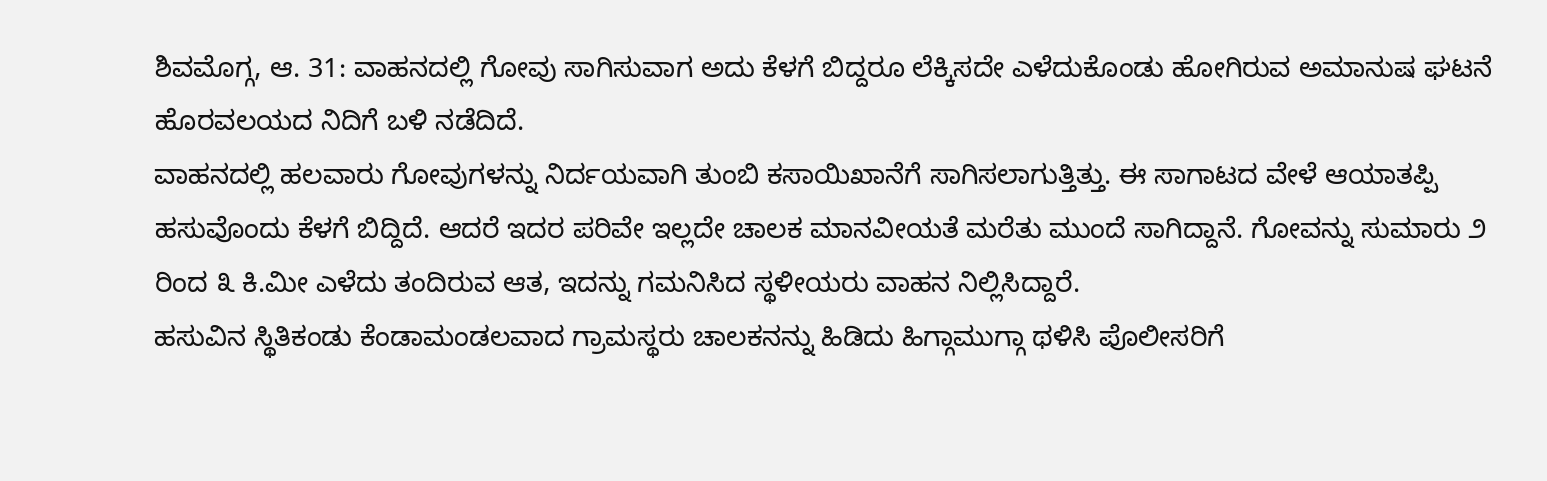ಶಿವಮೊಗ್ಗ, ಆ. 31: ವಾಹನದಲ್ಲಿ ಗೋವು ಸಾಗಿಸುವಾಗ ಅದು ಕೆಳಗೆ ಬಿದ್ದರೂ ಲೆಕ್ಕಿಸದೇ ಎಳೆದುಕೊಂಡು ಹೋಗಿರುವ ಅಮಾನುಷ ಘಟನೆ ಹೊರವಲಯದ ನಿದಿಗೆ ಬಳಿ ನಡೆದಿದೆ.
ವಾಹನದಲ್ಲಿ ಹಲವಾರು ಗೋವುಗಳನ್ನು ನಿರ್ದಯವಾಗಿ ತುಂಬಿ ಕಸಾಯಿಖಾನೆಗೆ ಸಾಗಿಸಲಾಗುತ್ತಿತ್ತು. ಈ ಸಾಗಾಟದ ವೇಳೆ ಆಯಾತಪ್ಪಿ ಹಸುವೊಂದು ಕೆಳಗೆ ಬಿದ್ದಿದೆ. ಆದರೆ ಇದರ ಪರಿವೇ ಇಲ್ಲದೇ ಚಾಲಕ ಮಾನವೀಯತೆ ಮರೆತು ಮುಂದೆ ಸಾಗಿದ್ದಾನೆ. ಗೋವನ್ನು ಸುಮಾರು ೨ ರಿಂದ ೩ ಕಿ.ಮೀ ಎಳೆದು ತಂದಿರುವ ಆತ, ಇದನ್ನು ಗಮನಿಸಿದ ಸ್ಥಳೀಯರು ವಾಹನ ನಿಲ್ಲಿಸಿದ್ದಾರೆ.
ಹಸುವಿನ ಸ್ಥಿತಿಕಂಡು ಕೆಂಡಾಮಂಡಲವಾದ ಗ್ರಾಮಸ್ಥರು ಚಾಲಕನನ್ನು ಹಿಡಿದು ಹಿಗ್ಗಾಮುಗ್ಗಾ ಥಳಿಸಿ ಪೊಲೀಸರಿಗೆ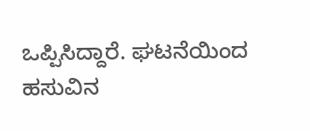ಒಪ್ಪಿಸಿದ್ದಾರೆ. ಘಟನೆಯಿಂದ ಹಸುವಿನ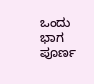ಒಂದು ಭಾಗ ಪೂರ್ಣ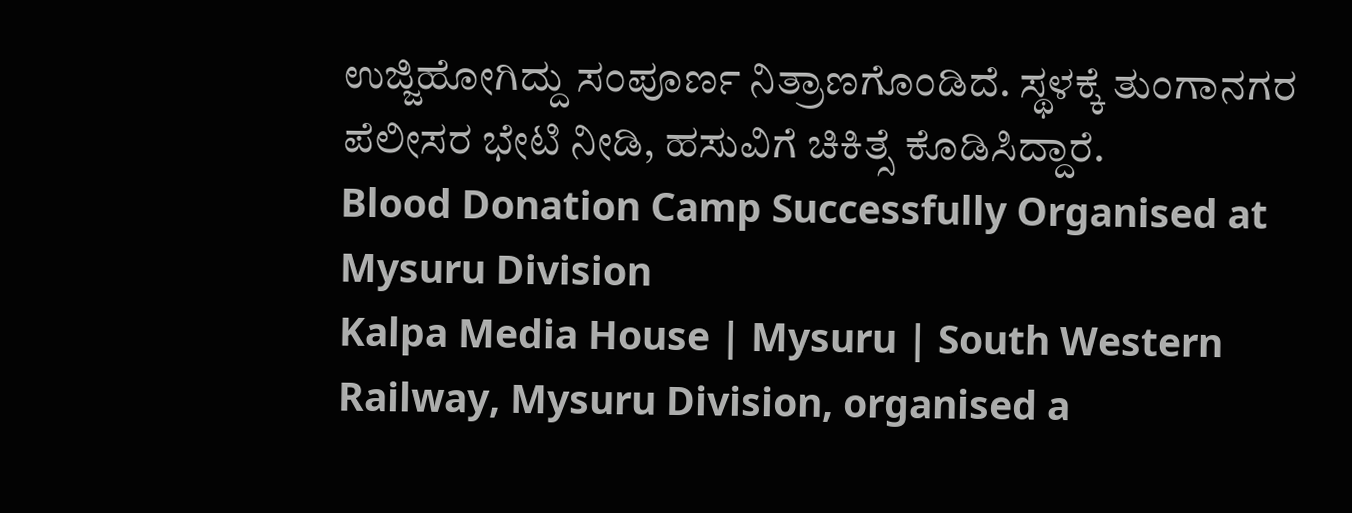ಉಜ್ಜಿಹೋಗಿದ್ದು ಸಂಪೂರ್ಣ ನಿತ್ರಾಣಗೊಂಡಿದೆ. ಸ್ಥಳಕ್ಕೆ ತುಂಗಾನಗರ ಪೆಲೀಸರ ಭೇಟಿ ನೀಡಿ, ಹಸುವಿಗೆ ಚಿಕಿತ್ಸೆ ಕೊಡಿಸಿದ್ದಾರೆ.
Blood Donation Camp Successfully Organised at Mysuru Division
Kalpa Media House | Mysuru | South Western Railway, Mysuru Division, organised a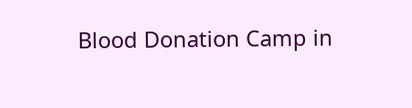Blood Donation Camp in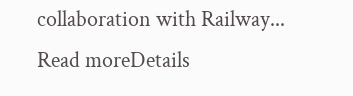collaboration with Railway...
Read moreDetails